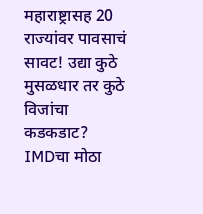महाराष्ट्रासह 20 राज्यांवर पावसाचं सावट! उद्या कुठे मुसळधार तर कुठे विजांचा कडकडाट? IMDचा मोठा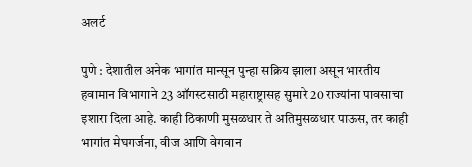अलर्ट

पुणे : देशातील अनेक भागांत मान्सून पुन्हा सक्रिय झाला असून भारतीय हवामान विभागाने 23 ऑगस्टसाठी महाराष्ट्रासह सुमारे 20 राज्यांना पावसाचा इशारा दिला आहे. काही ठिकाणी मुसळधार ते अतिमुसळधार पाऊस, तर काही भागांत मेघगर्जना, वीज आणि वेगवान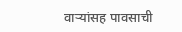वाऱ्यांसह पावसाची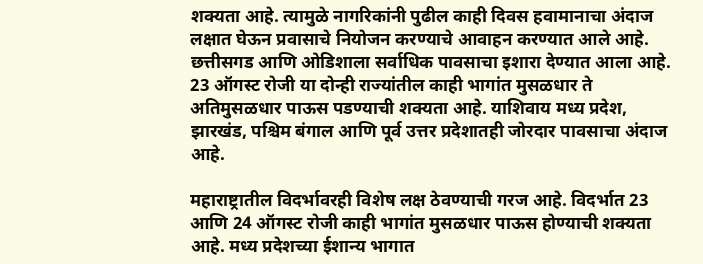शक्यता आहे. त्यामुळे नागरिकांनी पुढील काही दिवस हवामानाचा अंदाज लक्षात घेऊन प्रवासाचे नियोजन करण्याचे आवाहन करण्यात आले आहे.
छत्तीसगड आणि ओडिशाला सर्वाधिक पावसाचा इशारा देण्यात आला आहे. 23 ऑगस्ट रोजी या दोन्ही राज्यांतील काही भागांत मुसळधार ते अतिमुसळधार पाऊस पडण्याची शक्यता आहे. याशिवाय मध्य प्रदेश, झारखंड, पश्चिम बंगाल आणि पूर्व उत्तर प्रदेशातही जोरदार पावसाचा अंदाज आहे.

महाराष्ट्रातील विदर्भावरही विशेष लक्ष ठेवण्याची गरज आहे. विदर्भात 23 आणि 24 ऑगस्ट रोजी काही भागांत मुसळधार पाऊस होण्याची शक्यता आहे. मध्य प्रदेशच्या ईशान्य भागात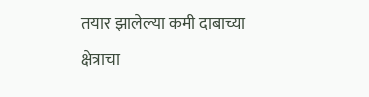तयार झालेल्या कमी दाबाच्या क्षेत्राचा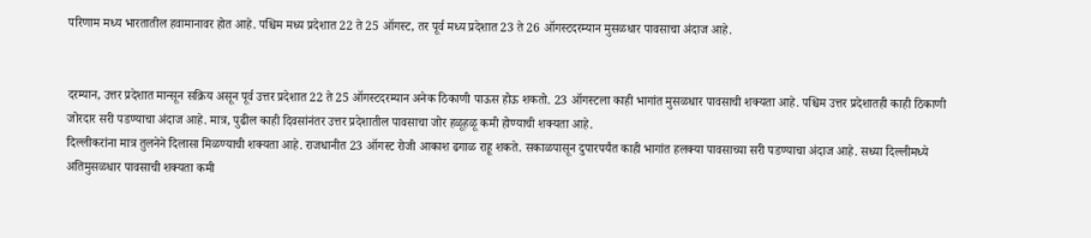परिणाम मध्य भारतातील हवामानावर होत आहे. पश्चिम मध्य प्रदेशात 22 ते 25 ऑगस्ट, तर पूर्व मध्य प्रदेशात 23 ते 26 ऑगस्टदरम्यान मुसळधार पावसाचा अंदाज आहे.


दरम्यान, उत्तर प्रदेशात मान्सून सक्रिय असून पूर्व उत्तर प्रदेशात 22 ते 25 ऑगस्टदरम्यान अनेक ठिकाणी पाऊस होऊ शकतो. 23 ऑगस्टला काही भागांत मुसळधार पावसाची शक्यता आहे. पश्चिम उत्तर प्रदेशातही काही ठिकाणी जोरदार सरी पडण्याचा अंदाज आहे. मात्र, पुढील काही दिवसांनंतर उत्तर प्रदेशातील पावसाचा जोर हळूहळू कमी होण्याची शक्यता आहे.
दिल्लीकरांना मात्र तुलनेने दिलासा मिळण्याची शक्यता आहे. राजधानीत 23 ऑगस्ट रोजी आकाश ढगाळ राहू शकते. सकाळपासून दुपारपर्यंत काही भागांत हलक्या पावसाच्या सरी पडण्याचा अंदाज आहे. सध्या दिल्लीमध्ये अतिमुसळधार पावसाची शक्यता कमी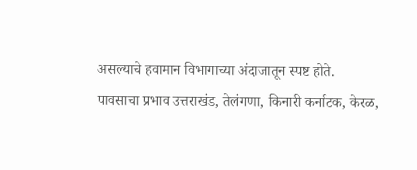असल्याचे हवामान विभागाच्या अंदाजातून स्पष्ट होते.
पावसाचा प्रभाव उत्तराखंड, तेलंगणा, किनारी कर्नाटक, केरळ,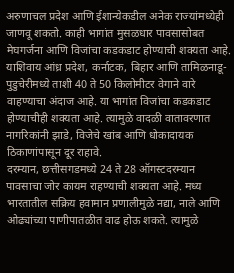अरुणाचल प्रदेश आणि ईशान्येकडील अनेक राज्यांमध्येही जाणवू शकतो. काही भागांत मुसळधार पावसासोबत मेघगर्जना आणि विजांचा कडकडाट होण्याची शक्यता आहे.
याशिवाय आंध्र प्रदेश, कर्नाटक, बिहार आणि तामिळनाडू-पुडुचेरीमध्ये ताशी 40 ते 50 किलोमीटर वेगाने वारे वाहण्याचा अंदाज आहे. या भागांत विजांचा कडकडाट होण्याचीही शक्यता आहे. त्यामुळे वादळी वातावरणात नागरिकांनी झाडे, विजेचे खांब आणि धोकादायक ठिकाणांपासून दूर राहावे.
दरम्यान, छत्तीसगडमध्ये 24 ते 28 ऑगस्टदरम्यान पावसाचा जोर कायम राहण्याची शक्यता आहे. मध्य भारतातील सक्रिय हवामान प्रणालीमुळे नद्या, नाले आणि ओढ्यांच्या पाणीपातळीत वाढ होऊ शकते. त्यामुळे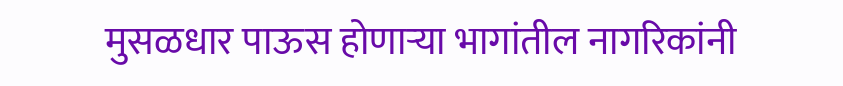मुसळधार पाऊस होणाऱ्या भागांतील नागरिकांनी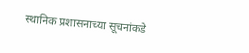स्थानिक प्रशासनाच्या सूचनांकडे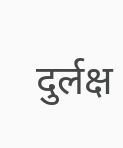दुर्लक्ष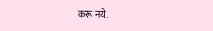करू नये.